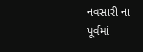નવસારી ના પૂર્વમાં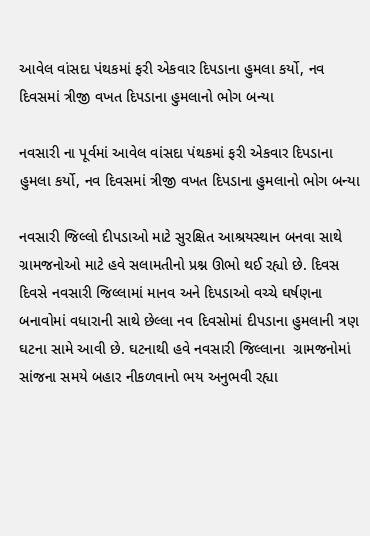આવેલ વાંસદા પંથકમાં ફરી એકવાર દિપડાના હુમલા કર્યો, નવ દિવસમાં ત્રીજી વખત દિપડાના હુમલાનો ભોગ બન્યા

નવસારી ના પૂર્વમાં આવેલ વાંસદા પંથકમાં ફરી એકવાર દિપડાના હુમલા કર્યો, નવ દિવસમાં ત્રીજી વખત દિપડાના હુમલાનો ભોગ બન્યા

નવસારી જિલ્લો દીપડાઓ માટે સુરક્ષિત આશ્રયસ્થાન બનવા સાથે ગ્રામજનોઓ માટે હવે સલામતીનો પ્રશ્ન ઊભો થઈ રહ્યો છે. દિવસ દિવસે નવસારી જિલ્લામાં માનવ અને દિપડાઓ વચ્ચે ઘર્ષણના બનાવોમાં વધારાની સાથે છેલ્લા નવ દિવસોમાં દીપડાના હુમલાની ત્રણ ઘટના સામે આવી છે. ઘટનાથી હવે નવસારી જિલ્લાના  ગ્રામજનોમાં સાંજના સમયે બહાર નીકળવાનો ભય અનુભવી રહ્યા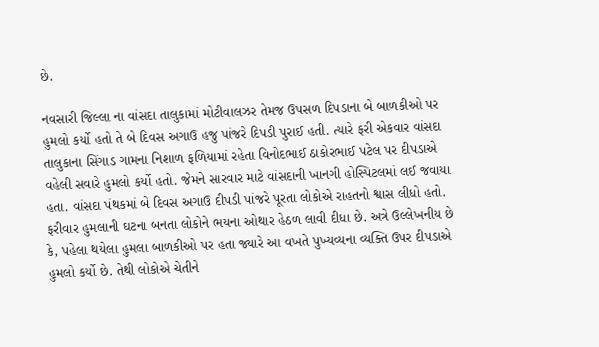છે.

નવસારી જિલ્લા ના વાંસદા તાલુકામાં મોટીવાલઝર તેમજ ઉપસળ દિપડાના બે બાળકીઓ પર હુમલો કર્યો હતો તે બે દિવસ અગાઉ હજુ પાંજરે દિપડી પુરાઈ હતી. ત્યારે ફરી એકવાર વાંસદા તાલુકાના સિંગાડ ગામના નિશાળ ફળિયામાં રહેતા વિનોદભાઈ ઠાકોરભાઈ પટેલ પર દીપડાએ વહેલી સવારે હુમલો કર્યો હતો. જેમને સારવાર માટે વાંસદાની ખાનગી હોસ્પિટલમાં લઈ જવાયા હતા. વાંસદા પંથકમાં બે દિવસ અગાઉ દીપડી પાંજરે પૂરતા લોકોએ રાહતનો શ્વાસ લીધો હતો. ફરીવાર હુમલાની ઘટના બનતા લોકોને ભયના ઓથાર હેઠળ લાવી દીધા છે. અત્રે ઉલ્લેખનીય છે કે, પહેલા થયેલા હુમલા બાળકીઓ પર હતા જ્યારે આ વખતે પુખ્યવ્યના વ્યક્તિ ઉપર દીપડાએ હુમલો કર્યો છે. તેથી લોકોએ ચેતીને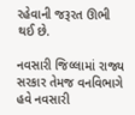રહેવાની જરૂરત ઊભી થઈ છે.

નવસારી જિલ્લામાં રાજ્ય સરકાર તેમજ વનવિભાગે હવે નવસારી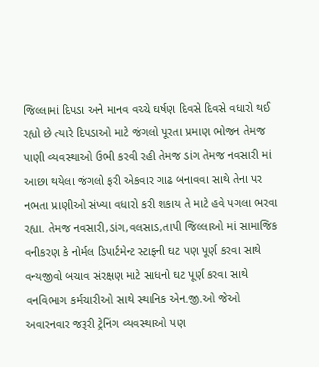જિલ્લામાં દિપડા અને માનવ વચ્ચે ઘર્ષણ દિવસે દિવસે વધારો થઈ રહ્યો છે ત્યારે દિપડાઓ માટે જંગલો પૂરતા પ્રમાણ ભોજન તેમજ પાણી વ્યવસ્થાઓ ઉભી કરવી રહી તેમજ ડાંગ તેમજ નવસારી માં આછા થયેલા જંગલો ફરી એકવાર ગાઢ બનાવવા સાથે તેના પર નભતા પ્રાણીઓ સંખ્યા વધારો કરી શકાય તે માટે હવે પગલા ભરવા રહ્યા. તેમજ નવસારી,ડાંગ,વલસાડ,તાપી જિલ્લાઓ માં સામાજિક વનીકરણ કે નોર્મલ ડિપાર્ટમેન્ટ સ્ટાફની ઘટ પણ પૂર્ણ કરવા સાથે વન્યજીવો બચાવ સંરક્ષણ માટે સાધનો ઘટ પૂર્ણ કરવા સાથે વનવિભાગ કર્મચારીઓ સાથે સ્થાનિક એન.જી.ઓ જેઓ અવારનવાર જરૂરી ટ્રેનિંગ વ્યવસ્થાઓ પણ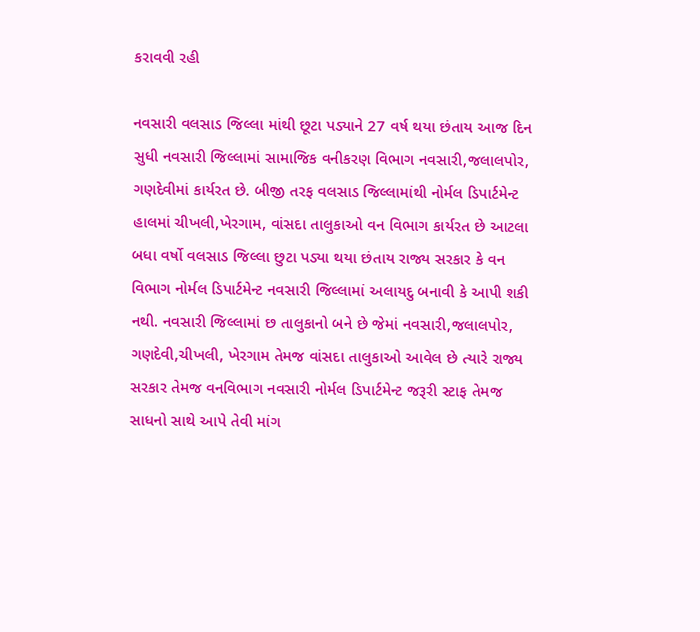કરાવવી રહી

નવસારી વલસાડ જિલ્લા માંથી છૂટા પડ્યાને 27 વર્ષ થયા છંતાય આજ દિન સુધી નવસારી જિલ્લામાં સામાજિક વનીકરણ વિભાગ નવસારી,જલાલપોર, ગણદેવીમાં કાર્યરત છે. બીજી તરફ વલસાડ જિલ્લામાંથી નોર્મલ ડિપાર્ટમેન્ટ હાલમાં ચીખલી,ખેરગામ, વાંસદા તાલુકાઓ વન વિભાગ કાર્યરત છે આટલા બધા વર્ષો વલસાડ જિલ્લા છુટા પડ્યા થયા છંતાય રાજ્ય સરકાર કે વન વિભાગ નોર્મલ ડિપાર્ટમેન્ટ નવસારી જિલ્લામાં અલાયદુ બનાવી કે આપી શકી નથી. નવસારી જિલ્લામાં છ તાલુકાનો બને છે જેમાં નવસારી,જલાલપોર, ગણદેવી,ચીખલી, ખેરગામ તેમજ વાંસદા તાલુકાઓ આવેલ છે ત્યારે રાજ્ય સરકાર તેમજ વનવિભાગ નવસારી નોર્મલ ડિપાર્ટમેન્ટ જરૂરી સ્ટાફ તેમજ સાધનો સાથે આપે તેવી માંગ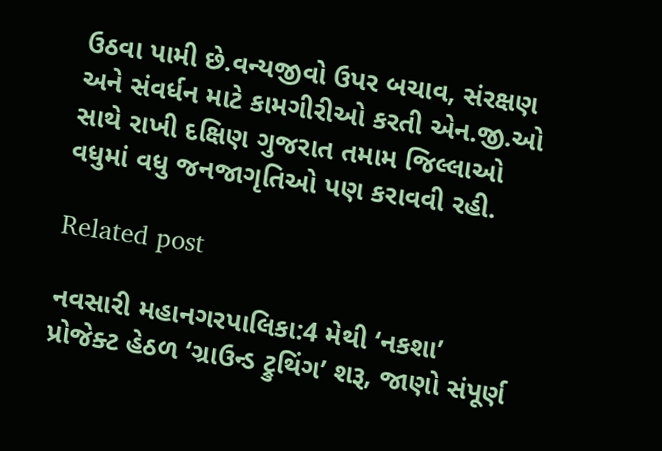ઉઠવા પામી છે.વન્યજીવો ઉપર બચાવ, સંરક્ષણ અને સંવર્ધન માટે કામગીરીઓ કરતી એન.જી.ઓ સાથે રાખી દક્ષિણ ગુજરાત તમામ જિલ્લાઓ વધુમાં વધુ જનજાગૃતિઓ પણ કરાવવી રહી.

Related post

નવસારી મહાનગરપાલિકા:4 મેથી ‘નકશા’ પ્રોજેક્ટ હેઠળ ‘ગ્રાઉન્ડ ટ્રુથિંગ’ શરૂ, જાણો સંપૂર્ણ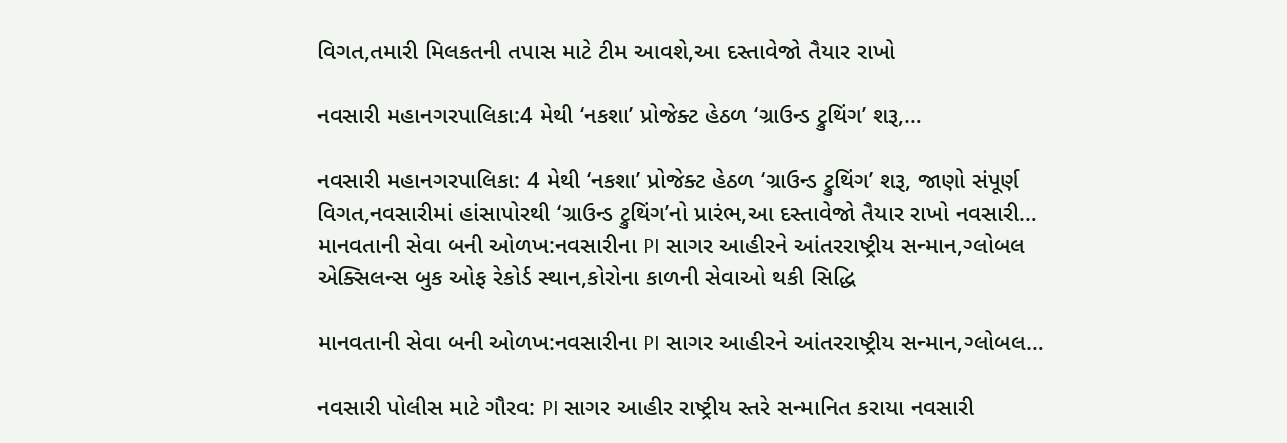વિગત,તમારી મિલકતની તપાસ માટે ટીમ આવશે,આ દસ્તાવેજો તૈયાર રાખો

નવસારી મહાનગરપાલિકા:4 મેથી ‘નકશા’ પ્રોજેક્ટ હેઠળ ‘ગ્રાઉન્ડ ટ્રુથિંગ’ શરૂ,…

નવસારી મહાનગરપાલિકા: 4 મેથી ‘નકશા’ પ્રોજેક્ટ હેઠળ ‘ગ્રાઉન્ડ ટ્રુથિંગ’ શરૂ, જાણો સંપૂર્ણ વિગત,નવસારીમાં હાંસાપોરથી ‘ગ્રાઉન્ડ ટ્રુથિંગ’નો પ્રારંભ,આ દસ્તાવેજો તૈયાર રાખો નવસારી…
માનવતાની સેવા બની ઓળખ:નવસારીના PI સાગર આહીરને આંતરરાષ્ટ્રીય સન્માન,ગ્લોબલ એક્સિલન્સ બુક ઓફ રેકોર્ડ સ્થાન,કોરોના કાળની સેવાઓ થકી સિદ્ધિ

માનવતાની સેવા બની ઓળખ:નવસારીના PI સાગર આહીરને આંતરરાષ્ટ્રીય સન્માન,ગ્લોબલ…

નવસારી પોલીસ માટે ગૌરવ: PI સાગર આહીર રાષ્ટ્રીય સ્તરે સન્માનિત કરાયા નવસારી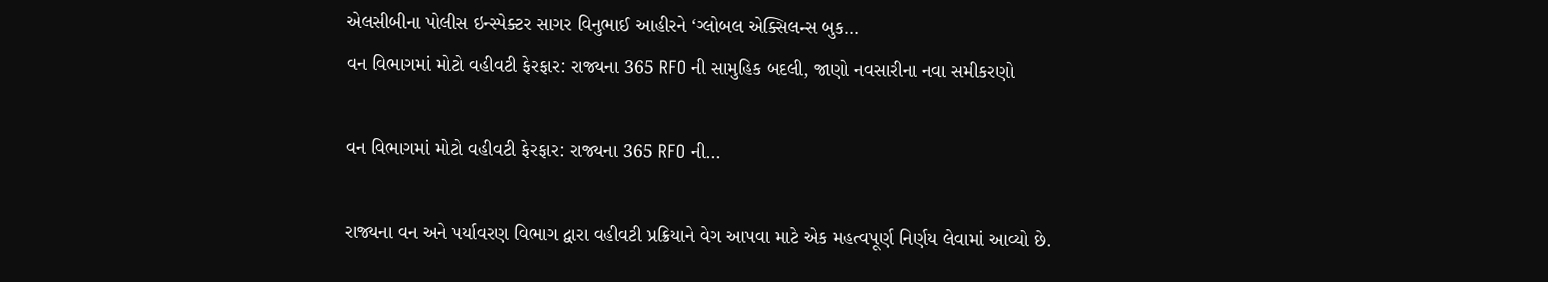એલસીબીના પોલીસ ઇન્સ્પેક્ટર સાગર વિનુભાઈ આહીરને ‘ગ્લોબલ એક્સિલન્સ બુક…
વન વિભાગમાં મોટો વહીવટી ફેરફાર: રાજ્યના 365 RFO ની સામુહિક બદલી, જાણો નવસારીના નવા સમીકરણો

વન વિભાગમાં મોટો વહીવટી ફેરફાર: રાજ્યના 365 RFO ની…

રાજ્યના વન અને પર્યાવરણ વિભાગ દ્વારા વહીવટી પ્રક્રિયાને વેગ આપવા માટે એક મહત્વપૂર્ણ નિર્ણય લેવામાં આવ્યો છે.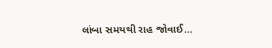લાંબા સમયથી રાહ જોવાઈ…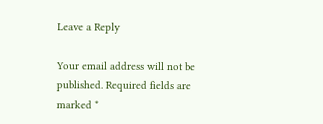Leave a Reply

Your email address will not be published. Required fields are marked *